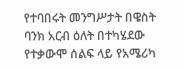የተባበሩት መንግሥታት በዌስት ባንክ አርብ ዕለት በተካሄደው የተቃውሞ ሰልፍ ላይ የአሜሪካ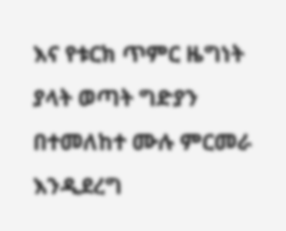እና የቱርክ ጥምር ዜግነት ያላት ወጣት ግድያን በተመለከተ ሙሉ ምርመራ እንዲደረግ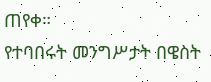ጠየቀ።
የተባበሩት መንግሥታት በዌስት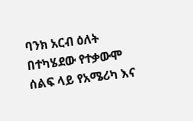ባንክ አርብ ዕለት በተካሄደው የተቃውሞ ሰልፍ ላይ የአሜሪካ እና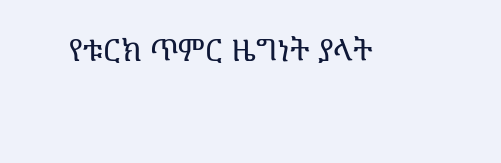የቱርክ ጥምር ዜግነት ያላት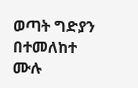ወጣት ግድያን በተመለከተ ሙሉ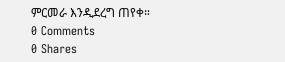ምርመራ እንዲደረግ ጠየቀ።
0 Comments
0 Shares